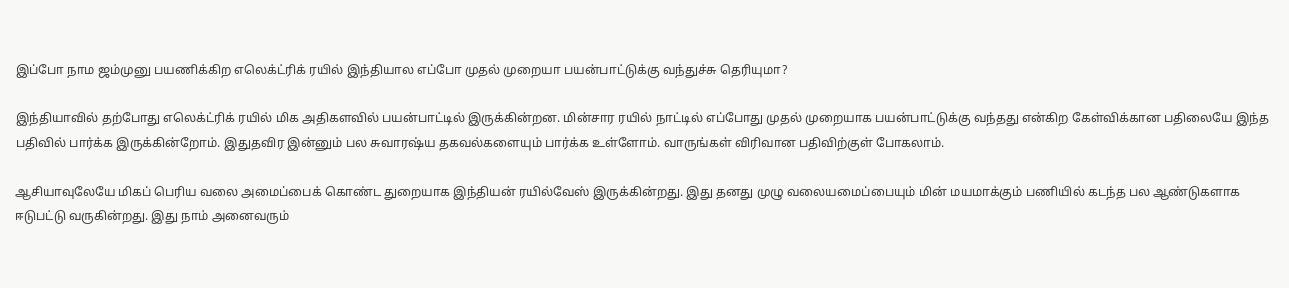இப்போ நாம ஜம்முனு பயணிக்கிற எலெக்ட்ரிக் ரயில் இந்தியால எப்போ முதல் முறையா பயன்பாட்டுக்கு வந்துச்சு தெரியுமா?

இந்தியாவில் தற்போது எலெக்ட்ரிக் ரயில் மிக அதிகளவில் பயன்பாட்டில் இருக்கின்றன. மின்சார ரயில் நாட்டில் எப்போது முதல் முறையாக பயன்பாட்டுக்கு வந்தது என்கிற கேள்விக்கான பதிலையே இந்த பதிவில் பார்க்க இருக்கின்றோம். இதுதவிர இன்னும் பல சுவாரஷ்ய தகவல்களையும் பார்க்க உள்ளோம். வாருங்கள் விரிவான பதிவிற்குள் போகலாம்.

ஆசியாவுலேயே மிகப் பெரிய வலை அமைப்பைக் கொண்ட துறையாக இந்தியன் ரயில்வேஸ் இருக்கின்றது. இது தனது முழு வலையமைப்பையும் மின் மயமாக்கும் பணியில் கடந்த பல ஆண்டுகளாக ஈடுபட்டு வருகின்றது. இது நாம் அனைவரும்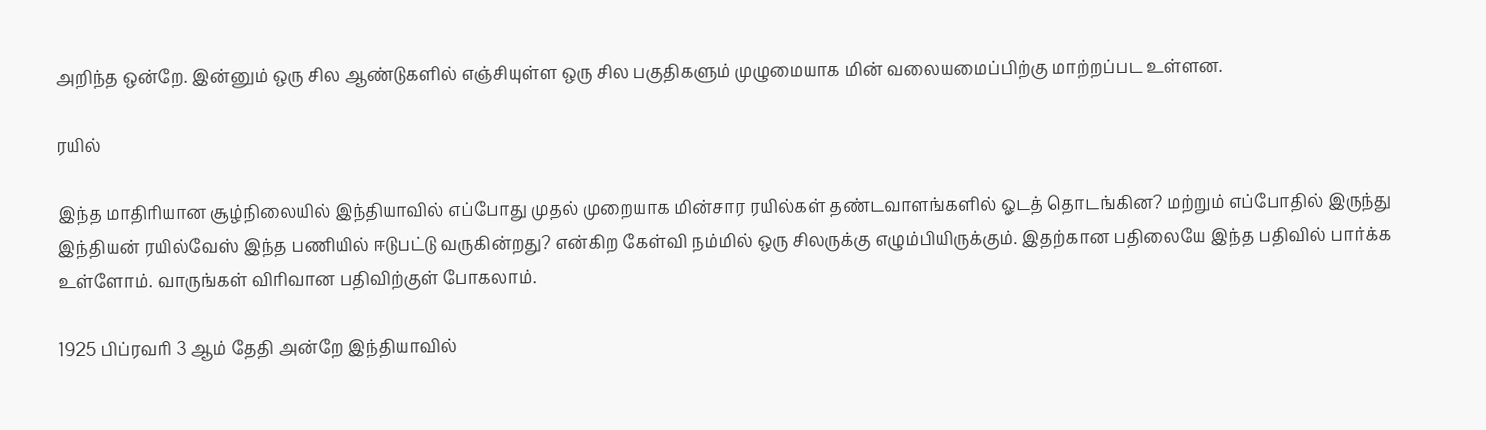அறிந்த ஒன்றே. இன்னும் ஒரு சில ஆண்டுகளில் எஞ்சியுள்ள ஒரு சில பகுதிகளும் முழுமையாக மின் வலையமைப்பிற்கு மாற்றப்பட உள்ளன.

ரயில்

இந்த மாதிரியான சூழ்நிலையில் இந்தியாவில் எப்போது முதல் முறையாக மின்சார ரயில்கள் தண்டவாளங்களில் ஓடத் தொடங்கின? மற்றும் எப்போதில் இருந்து இந்தியன் ரயில்வேஸ் இந்த பணியில் ஈடுபட்டு வருகின்றது? என்கிற கேள்வி நம்மில் ஒரு சிலருக்கு எழும்பியிருக்கும். இதற்கான பதிலையே இந்த பதிவில் பார்க்க உள்ளோம். வாருங்கள் விரிவான பதிவிற்குள் போகலாம்.

1925 பிப்ரவரி 3 ஆம் தேதி அன்றே இந்தியாவில்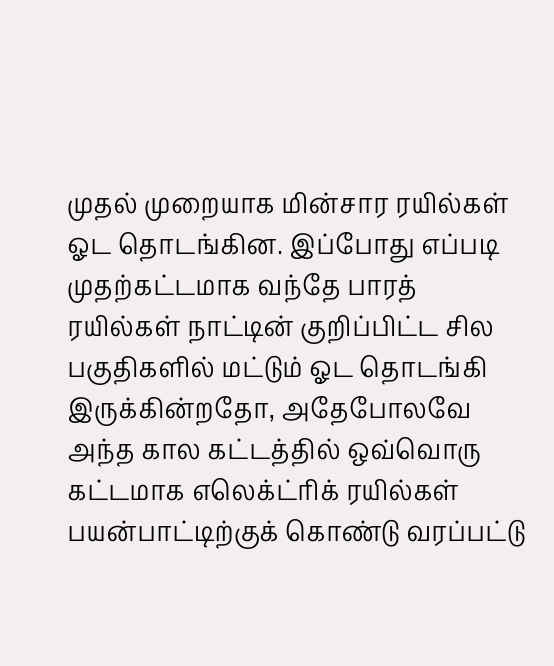முதல் முறையாக மின்சார ரயில்கள் ஓட தொடங்கின. இப்போது எப்படி முதற்கட்டமாக வந்தே பாரத் ரயில்கள் நாட்டின் குறிப்பிட்ட சில பகுதிகளில் மட்டும் ஓட தொடங்கி இருக்கின்றதோ, அதேபோலவே அந்த கால கட்டத்தில் ஒவ்வொரு கட்டமாக எலெக்ட்ரிக் ரயில்கள் பயன்பாட்டிற்குக் கொண்டு வரப்பட்டு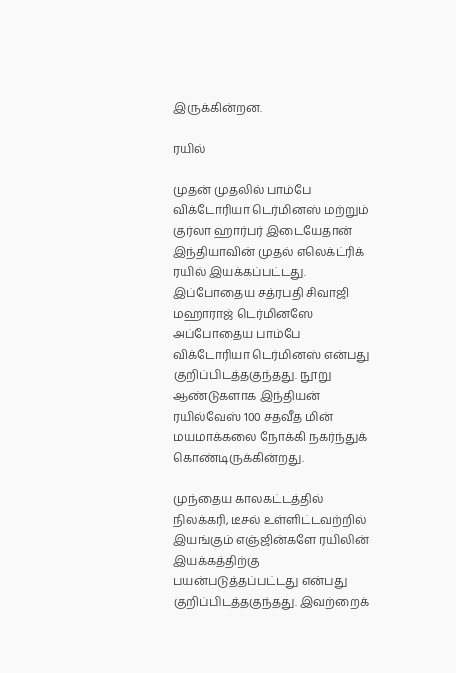இருக்கின்றன.

ரயில்

முதன் முதலில் பாம்பே விக்டோரியா டெர்மினஸ் மற்றும் குர்லா ஹார்பர் இடையேதான் இந்தியாவின் முதல் எலெக்ட்ரிக் ரயில் இயக்கப்பட்டது. இப்போதைய சத்ரபதி சிவாஜி மஹாராஜ் டெர்மினஸே அப்போதைய பாம்பே விக்டோரியா டெர்மினஸ் என்பது குறிப்பிடத்தகுந்தது. நூறு ஆண்டுகளாக இந்தியன் ரயில்வேஸ் 100 சதவீத மின் மயமாக்கலை நோக்கி நகர்ந்துக் கொண்டிருக்கின்றது.

முந்தைய காலகட்டத்தில் நிலக்கரி, டீசல் உள்ளிட்டவற்றில் இயங்கும் எஞ்ஜின்களே ரயிலின் இயக்கத்திற்கு பயன்படுத்தப்பட்டது என்பது குறிப்பிடத்தகுந்தது. இவற்றைக்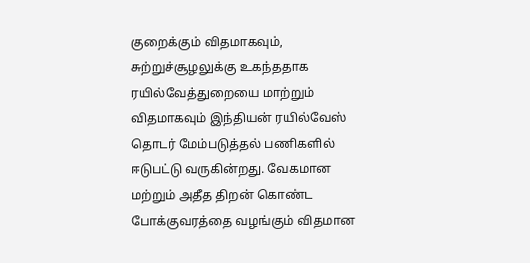குறைக்கும் விதமாகவும், சுற்றுச்சூழலுக்கு உகந்ததாக ரயில்வேத்துறையை மாற்றும் விதமாகவும் இந்தியன் ரயில்வேஸ் தொடர் மேம்படுத்தல் பணிகளில் ஈடுபட்டு வருகின்றது. வேகமான மற்றும் அதீத திறன் கொண்ட போக்குவரத்தை வழங்கும் விதமான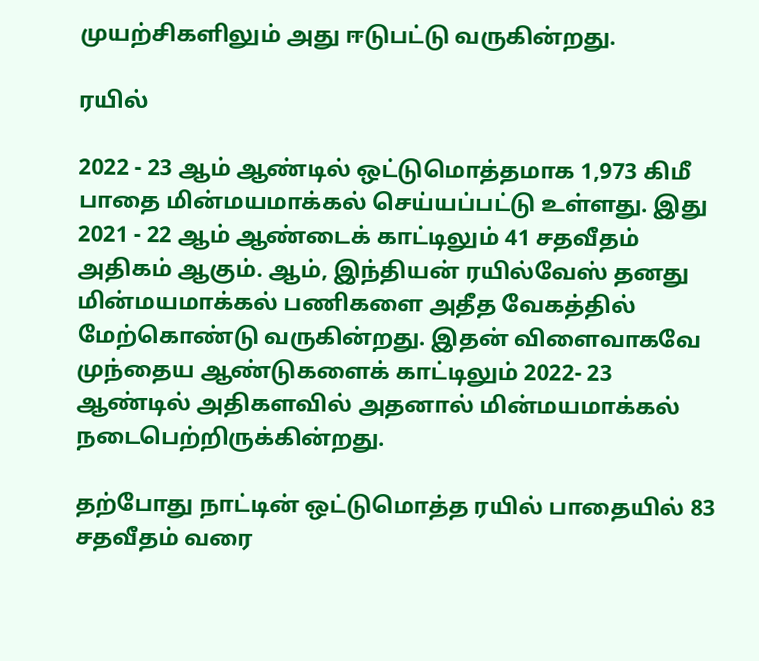முயற்சிகளிலும் அது ஈடுபட்டு வருகின்றது.

ரயில்

2022 - 23 ஆம் ஆண்டில் ஒட்டுமொத்தமாக 1,973 கிமீ பாதை மின்மயமாக்கல் செய்யப்பட்டு உள்ளது. இது 2021 - 22 ஆம் ஆண்டைக் காட்டிலும் 41 சதவீதம் அதிகம் ஆகும். ஆம், இந்தியன் ரயில்வேஸ் தனது மின்மயமாக்கல் பணிகளை அதீத வேகத்தில் மேற்கொண்டு வருகின்றது. இதன் விளைவாகவே முந்தைய ஆண்டுகளைக் காட்டிலும் 2022- 23 ஆண்டில் அதிகளவில் அதனால் மின்மயமாக்கல் நடைபெற்றிருக்கின்றது.

தற்போது நாட்டின் ஒட்டுமொத்த ரயில் பாதையில் 83 சதவீதம் வரை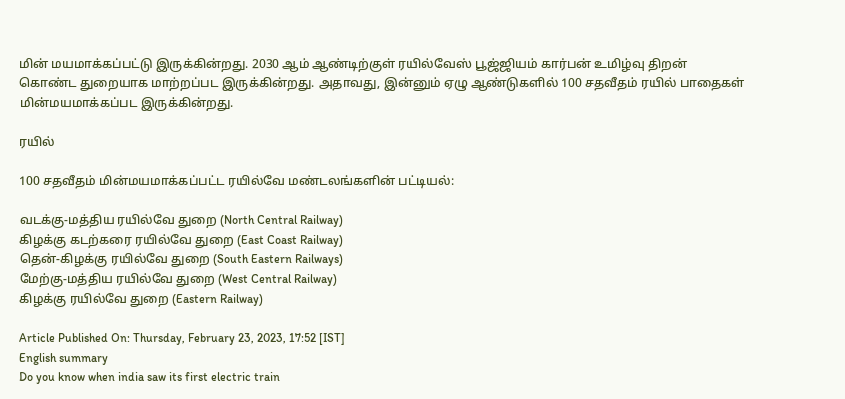மின் மயமாக்கப்பட்டு இருக்கின்றது. 2030 ஆம் ஆண்டிற்குள் ரயில்வேஸ் பூஜ்ஜியம் கார்பன் உமிழ்வு திறன் கொண்ட துறையாக மாற்றப்பட இருக்கின்றது. அதாவது, இன்னும் ஏழு ஆண்டுகளில் 100 சதவீதம் ரயில் பாதைகள் மின்மயமாக்கப்பட இருக்கின்றது.

ரயில்

100 சதவீதம் மின்மயமாக்கப்பட்ட ரயில்வே மண்டலங்களின் பட்டியல்:

வடக்கு-மத்திய ரயில்வே துறை (North Central Railway)
கிழக்கு கடற்கரை ரயில்வே துறை (East Coast Railway)
தென்-கிழக்கு ரயில்வே துறை (South Eastern Railways)
மேற்கு-மத்திய ரயில்வே துறை (West Central Railway)
கிழக்கு ரயில்வே துறை (Eastern Railway)

Article Published On: Thursday, February 23, 2023, 17:52 [IST]
English summary
Do you know when india saw its first electric train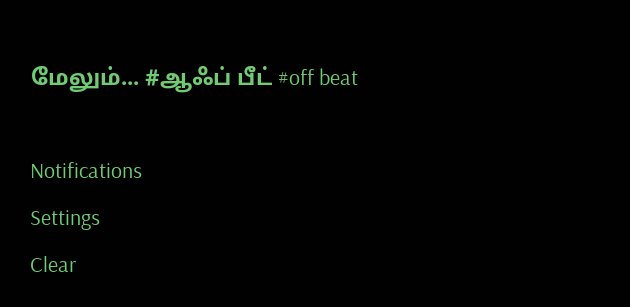மேலும்... #ஆஃப் பீட் #off beat

Notifications
Settings
Clear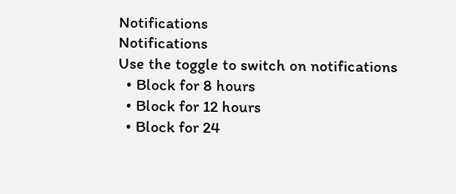Notifications
Notifications
Use the toggle to switch on notifications
  • Block for 8 hours
  • Block for 12 hours
  • Block for 24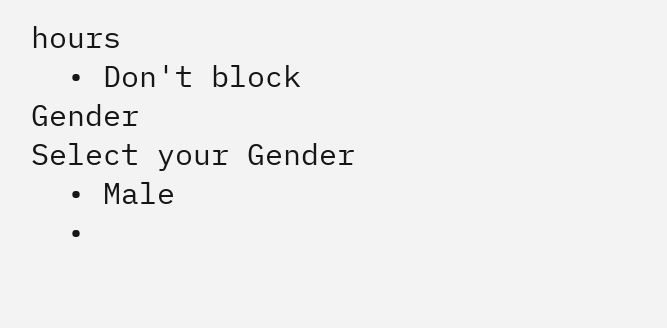hours
  • Don't block
Gender
Select your Gender
  • Male
  •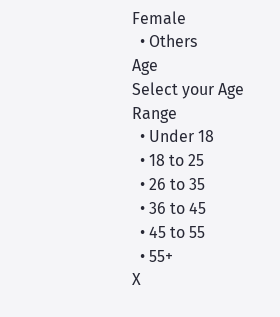Female
  • Others
Age
Select your Age Range
  • Under 18
  • 18 to 25
  • 26 to 35
  • 36 to 45
  • 45 to 55
  • 55+
X